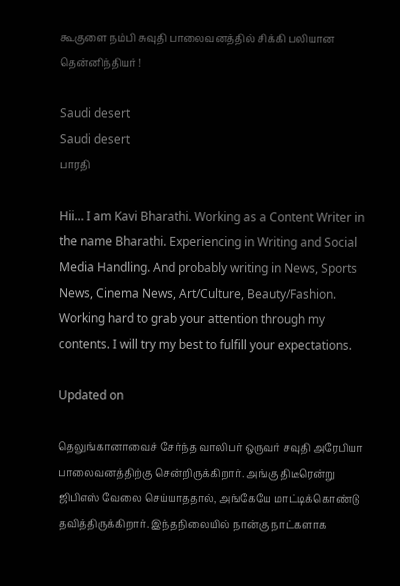கூகுளை நம்பி சுவுதி பாலைவனத்தில் சிக்கி பலியான தென்னிந்தியர் !

Saudi desert
Saudi desert
பாரதி

Hii… I am Kavi Bharathi. Working as a Content Writer in the name Bharathi. Experiencing in Writing and Social Media Handling. And probably writing in News, Sports News, Cinema News, Art/Culture, Beauty/Fashion. Working hard to grab your attention through my contents. I will try my best to fulfill your expectations.

Updated on

தெலுங்கானாவைச் சேர்ந்த வாலிபர் ஒருவர் சவுதி அரேபியா பாலைவனத்திற்கு சென்றிருக்கிறார். அங்கு திடீரென்று ஜிபிஎஸ் வேலை செய்யாததால், அங்கேயே மாட்டிக்கொண்டு தவித்திருக்கிறார். இந்தநிலையில் நான்கு நாட்களாக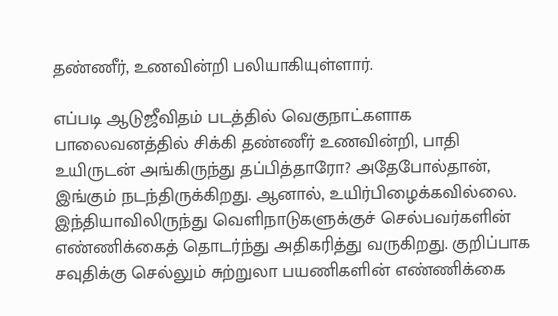தண்ணீர், உணவின்றி பலியாகியுள்ளார்.

எப்படி ஆடுஜீவிதம் படத்தில் வெகுநாட்களாக பாலைவனத்தில் சிக்கி தண்ணீர் உணவின்றி, பாதி உயிருடன் அங்கிருந்து தப்பித்தாரோ? அதேபோல்தான், இங்கும் நடந்திருக்கிறது. ஆனால், உயிர்பிழைக்கவில்லை. இந்தியாவிலிருந்து வெளிநாடுகளுக்குச் செல்பவர்களின் எண்ணிக்கைத் தொடர்ந்து அதிகரித்து வருகிறது. குறிப்பாக சவுதிக்கு செல்லும் சுற்றுலா பயணிகளின் எண்ணிக்கை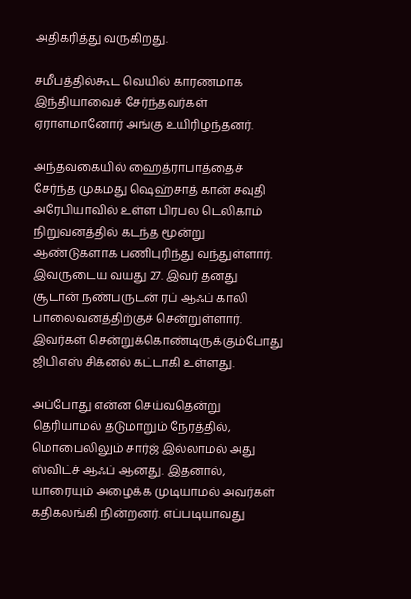அதிகரித்து வருகிறது.

சமீபத்தில்கூட வெயில் காரணமாக இந்தியாவைச் சேர்ந்தவர்கள் ஏராளமானோர் அங்கு உயிரிழந்தனர்.

அந்தவகையில் ஹைத்ராபாத்தைச் சேர்ந்த முகமது ஷெஹ்சாத் கான் சவுதி அரேபியாவில் உள்ள பிரபல டெலிகாம் நிறுவனத்தில் கடந்த மூன்று ஆண்டுகளாக பணிபுரிந்து வந்துள்ளார். இவருடைய வயது 27. இவர் தனது சூடான் நண்பருடன் ரப் ஆஃப் காலி பாலைவனத்திற்குச் சென்றுள்ளார். இவர்கள் சென்றுக்கொண்டிருக்கும்போது ஜிபிஎஸ் சிக்னல் கட்டாகி உள்ளது.

அப்போது என்ன செய்வதென்று தெரியாமல் தடுமாறும் நேரத்தில், மொபைலிலும் சார்ஜ் இல்லாமல் அது ஸ்விட்ச் ஆஃப் ஆனது. இதனால், யாரையும் அழைக்க முடியாமல் அவர்கள் கதிகலங்கி நின்றனர். எப்படியாவது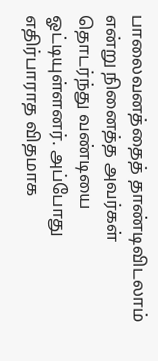பாலைவனத்தைத் தாண்டிவிடலாம் என்று நினைத்த அவர்கள் தொடர்ந்து வண்டியை ஓட்டியுள்ளனர். அப்போது எதிர்பாராத விதமாக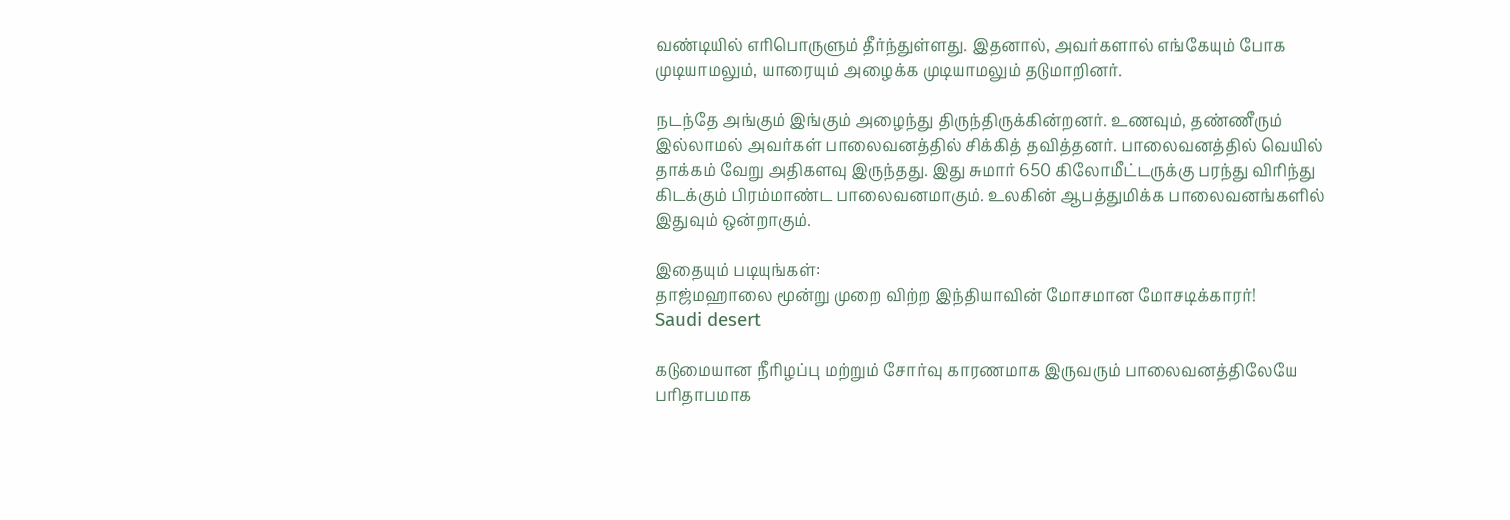வண்டியில் எரிபொருளும் தீர்ந்துள்ளது. இதனால், அவர்களால் எங்கேயும் போக முடியாமலும், யாரையும் அழைக்க முடியாமலும் தடுமாறினர்.

நடந்தே அங்கும் இங்கும் அழைந்து திருந்திருக்கின்றனர். உணவும், தண்ணீரும் இல்லாமல் அவர்கள் பாலைவனத்தில் சிக்கித் தவித்தனர். பாலைவனத்தில் வெயில் தாக்கம் வேறு அதிகளவு இருந்தது. இது சுமார் 650 கிலோமீட்டருக்கு பரந்து விரிந்து கிடக்கும் பிரம்மாண்ட பாலைவனமாகும். உலகின் ஆபத்துமிக்க பாலைவனங்களில் இதுவும் ஒன்றாகும்.

இதையும் படியுங்கள்:
தாஜ்மஹாலை மூன்று முறை விற்ற இந்தியாவின் மோசமான மோசடிக்காரர்!
Saudi desert

கடுமையான நீரிழப்பு மற்றும் சோர்வு காரணமாக இருவரும் பாலைவனத்திலேயே பரிதாபமாக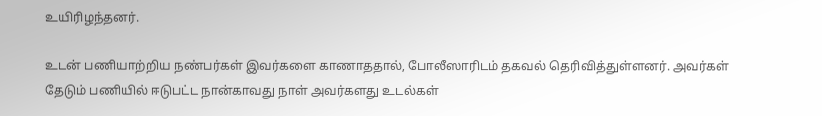உயிரிழந்தனர்.

உடன் பணியாற்றிய நண்பர்கள் இவர்களை காணாததால், போலீஸாரிடம் தகவல் தெரிவித்துள்ளனர். அவர்கள் தேடும் பணியில் ஈடுபட்ட நான்காவது நாள் அவர்களது உடல்கள்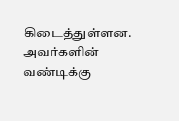கிடைத்துள்ளன. அவர்களின் வண்டிக்கு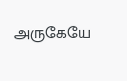அருகேயே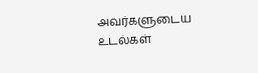அவர்களுடைய உடல்கள்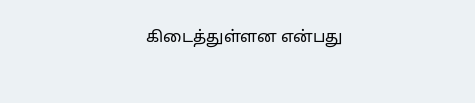கிடைத்துள்ளன என்பது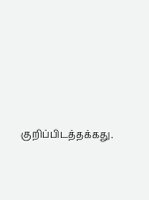குறிப்பிடத்தக்கது.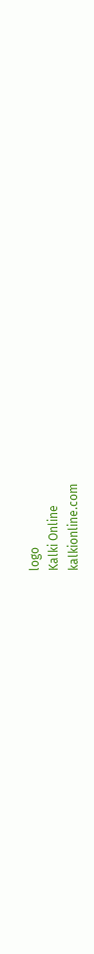logo
Kalki Online
kalkionline.com